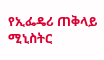የኢፌዴሪ ጠቅላይ ሚኒስትር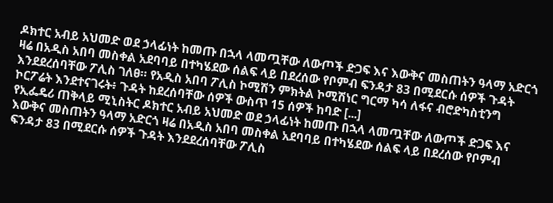ዶክተር አብይ አህመድ ወደ ኃላፊነት ከመጡ በኋላ ላመጧቸው ለውጦች ድጋፍ እና እውቅና መስጠትን ዓላማ አድርጎ ዛሬ በአዲስ አበባ መስቀል አደባባይ በተካሄደው ሰልፍ ላይ በደረሰው የቦምብ ፍንዳታ 83 በሚደርሱ ሰዎች ጉዳት እንደደረሰባቸው ፖሊስ ገለፀ። የአዲስ አበባ ፖሊስ ኮሚሽን ምክትል ኮሚሽነር ግርማ ካሳ ለፋና ብሮድካስቲንግ ኮርፖሬት እንደተናገሩት፥ ጉዳት ከደረሰባቸው ሰዎች ውስጥ 15 ሰዎች ከባድ [...]
የኢፌዴሪ ጠቅላይ ሚኒስትር ዶክተር አብይ አህመድ ወደ ኃላፊነት ከመጡ በኋላ ላመጧቸው ለውጦች ድጋፍ እና እውቅና መስጠትን ዓላማ አድርጎ ዛሬ በአዲስ አበባ መስቀል አደባባይ በተካሄደው ሰልፍ ላይ በደረሰው የቦምብ ፍንዳታ 83 በሚደርሱ ሰዎች ጉዳት እንደደረሰባቸው ፖሊስ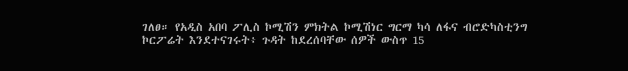ገለፀ። የአዲስ አበባ ፖሊስ ኮሚሽን ምክትል ኮሚሽነር ግርማ ካሳ ለፋና ብሮድካስቲንግ ኮርፖሬት እንደተናገሩት፥ ጉዳት ከደረሰባቸው ሰዎች ውስጥ 15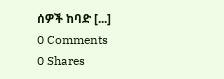ሰዎች ከባድ [...]
0 Comments
0 Shares